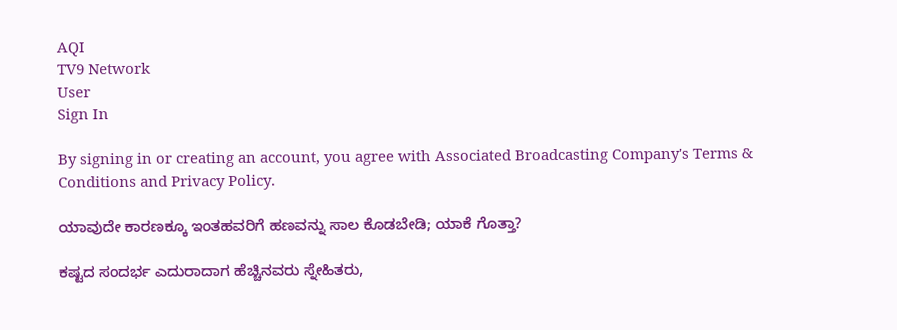AQI
TV9 Network
User
Sign In

By signing in or creating an account, you agree with Associated Broadcasting Company's Terms & Conditions and Privacy Policy.

ಯಾವುದೇ ಕಾರಣಕ್ಕೂ ಇಂತಹವರಿಗೆ ಹಣವನ್ನು ಸಾಲ ಕೊಡಬೇಡಿ; ಯಾಕೆ ಗೊತ್ತಾ?

ಕಷ್ಟದ ಸಂದರ್ಭ ಎದುರಾದಾಗ ಹೆಚ್ಚಿನವರು ಸ್ನೇಹಿತರು,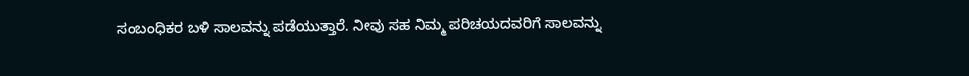ಸಂಬಂಧಿಕರ ಬಳಿ ಸಾಲವನ್ನು ಪಡೆಯುತ್ತಾರೆ. ನೀವು ಸಹ ನಿಮ್ಮ ಪರಿಚಯದವರಿಗೆ ಸಾಲವನ್ನು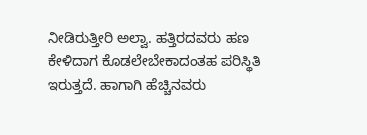ನೀಡಿರುತ್ತೀರಿ ಅಲ್ವಾ. ಹತ್ತಿರದವರು ಹಣ ಕೇಳಿದಾಗ ಕೊಡಲೇಬೇಕಾದಂತಹ ಪರಿಸ್ಥಿತಿ ಇರುತ್ತದೆ. ಹಾಗಾಗಿ ಹೆಚ್ಚಿನವರು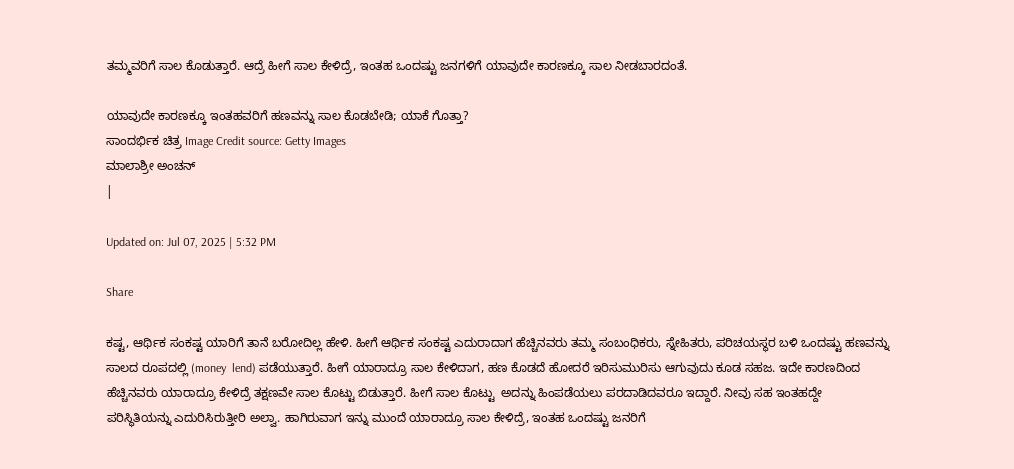ತಮ್ಮವರಿಗೆ ಸಾಲ ಕೊಡುತ್ತಾರೆ. ಆದ್ರೆ ಹೀಗೆ ಸಾಲ ಕೇಳಿದ್ರೆ, ಇಂತಹ ಒಂದಷ್ಟು ಜನಗಳಿಗೆ ಯಾವುದೇ ಕಾರಣಕ್ಕೂ ಸಾಲ ನೀಡಬಾರದಂತೆ.

ಯಾವುದೇ ಕಾರಣಕ್ಕೂ ಇಂತಹವರಿಗೆ ಹಣವನ್ನು ಸಾಲ ಕೊಡಬೇಡಿ; ಯಾಕೆ ಗೊತ್ತಾ?
ಸಾಂದರ್ಭಿಕ ಚಿತ್ರ Image Credit source: Getty Images
ಮಾಲಾಶ್ರೀ ಅಂಚನ್
|

Updated on: Jul 07, 2025 | 5:32 PM

Share

ಕಷ್ಟ, ಆರ್ಥಿಕ ಸಂಕಷ್ಟ ಯಾರಿಗೆ ತಾನೆ ಬರೋದಿಲ್ಲ ಹೇಳಿ. ಹೀಗೆ ಆರ್ಥಿಕ ಸಂಕಷ್ಟ ಎದುರಾದಾಗ ಹೆಚ್ಚಿನವರು ತಮ್ಮ ಸಂಬಂಧಿಕರು, ಸ್ನೇಹಿತರು, ಪರಿಚಯಸ್ಥರ ಬಳಿ ಒಂದಷ್ಟು ಹಣವನ್ನು ಸಾಲದ ರೂಪದಲ್ಲಿ (money  lend) ಪಡೆಯುತ್ತಾರೆ. ಹೀಗೆ ಯಾರಾದ್ರೂ ಸಾಲ ಕೇಳಿದಾಗ, ಹಣ ಕೊಡದೆ ಹೋದರೆ ಇರಿಸುಮುರಿಸು ಆಗುವುದು ಕೂಡ ಸಹಜ. ಇದೇ ಕಾರಣದಿಂದ ಹೆಚ್ಚಿನವರು ಯಾರಾದ್ರೂ ಕೇಳಿದ್ರೆ ತಕ್ಷಣವೇ ಸಾಲ ಕೊಟ್ಟು ಬಿಡುತ್ತಾರೆ. ಹೀಗೆ ಸಾಲ ಕೊಟ್ಟು  ಅದನ್ನು ಹಿಂಪಡೆಯಲು ಪರದಾಡಿದವರೂ ಇದ್ದಾರೆ. ನೀವು ಸಹ ಇಂತಹದ್ದೇ ಪರಿಸ್ಥಿತಿಯನ್ನು ಎದುರಿಸಿರುತ್ತೀರಿ ಅಲ್ವಾ. ಹಾಗಿರುವಾಗ ಇನ್ನು ಮುಂದೆ ಯಾರಾದ್ರೂ ಸಾಲ ಕೇಳಿದ್ರೆ, ಇಂತಹ ಒಂದಷ್ಟು ಜನರಿಗೆ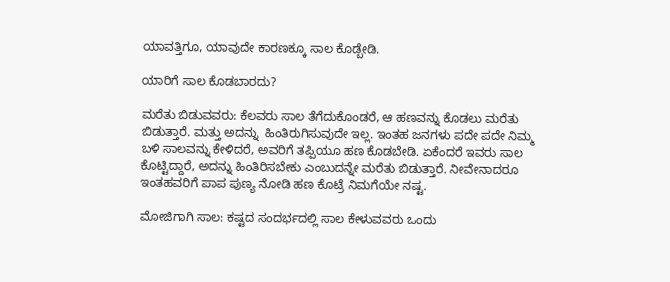ಯಾವತ್ತಿಗೂ, ಯಾವುದೇ ಕಾರಣಕ್ಕೂ ಸಾಲ ಕೊಡ್ಬೇಡಿ.

ಯಾರಿಗೆ ಸಾಲ ಕೊಡಬಾರದು?

ಮರೆತು ಬಿಡುವವರು: ಕೆಲವರು ಸಾಲ ತೆಗೆದುಕೊಂಡರೆ, ಆ ಹಣವನ್ನು ಕೊಡಲು ಮರೆತು ಬಿಡುತ್ತಾರೆ. ಮತ್ತು ಅದನ್ನು  ಹಿಂತಿರುಗಿಸುವುದೇ ಇಲ್ಲ. ಇಂತಹ ಜನಗಳು ಪದೇ ಪದೇ ನಿಮ್ಮ ಬಳಿ ಸಾಲವನ್ನು ಕೇಳಿದರೆ, ಅವರಿಗೆ ತಪ್ಪಿಯೂ ಹಣ ಕೊಡಬೇಡಿ. ಏಕೆಂದರೆ ಇವರು ಸಾಲ ಕೊಟ್ಟಿದ್ದಾರೆ, ಅದನ್ನು ಹಿಂತಿರಿಸಬೇಕು ಎಂಬುದನ್ನೇ ಮರೆತು ಬಿಡುತ್ತಾರೆ. ನೀವೇನಾದರೂ ಇಂತಹವರಿಗೆ ಪಾಪ ಪುಣ್ಯ ನೋಡಿ ಹಣ ಕೊಟ್ರೆ ನಿಮಗೆಯೇ ನಷ್ಟ.

ಮೋಜಿಗಾಗಿ ಸಾಲ: ಕಷ್ಟದ ಸಂದರ್ಭದಲ್ಲಿ ಸಾಲ ಕೇಳುವವರು ಒಂದು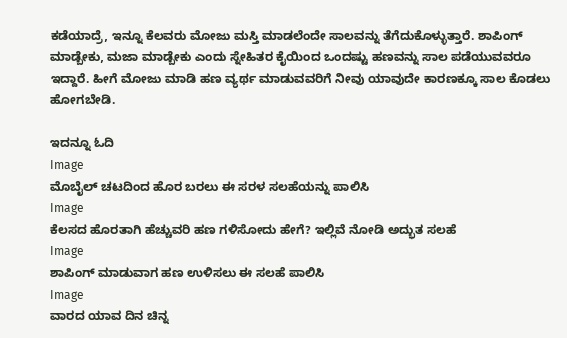ಕಡೆಯಾದ್ರೆ, ಇನ್ನೂ ಕೆಲವರು ಮೋಜು ಮಸ್ತಿ ಮಾಡಲೆಂದೇ ಸಾಲವನ್ನು ತೆಗೆದುಕೊಳ್ಳುತ್ತಾರೆ. ಶಾಪಿಂಗ್‌ ಮಾಡ್ಬೇಕು, ಮಜಾ ಮಾಡ್ಬೇಕು ಎಂದು ಸ್ನೇಹಿತರ ಕೈಯಿಂದ ಒಂದಷ್ಟು ಹಣವನ್ನು ಸಾಲ ಪಡೆಯುವವರೂ ಇದ್ದಾರೆ. ಹೀಗೆ ಮೋಜು ಮಾಡಿ ಹಣ ವ್ಯರ್ಥ ಮಾಡುವವರಿಗೆ ನೀವು ಯಾವುದೇ ಕಾರಣಕ್ಕೂ ಸಾಲ ಕೊಡಲು ಹೋಗಬೇಡಿ.

ಇದನ್ನೂ ಓದಿ
Image
ಮೊಬೈಲ್‌ ಚಟದಿಂದ ಹೊರ ಬರಲು ಈ ಸರಳ ಸಲಹೆಯನ್ನು ಪಾಲಿಸಿ
Image
ಕೆಲಸದ ಹೊರತಾಗಿ ಹೆಚ್ಚುವರಿ ಹಣ ಗಳಿಸೋದು ಹೇಗೆ? ಇಲ್ಲಿವೆ ನೋಡಿ ಅದ್ಭುತ ಸಲಹೆ
Image
ಶಾಪಿಂಗ್‌ ಮಾಡುವಾಗ ಹಣ ಉಳಿಸಲು ಈ ಸಲಹೆ ಪಾಲಿಸಿ
Image
ವಾರದ ಯಾವ ದಿನ ಚಿನ್ನ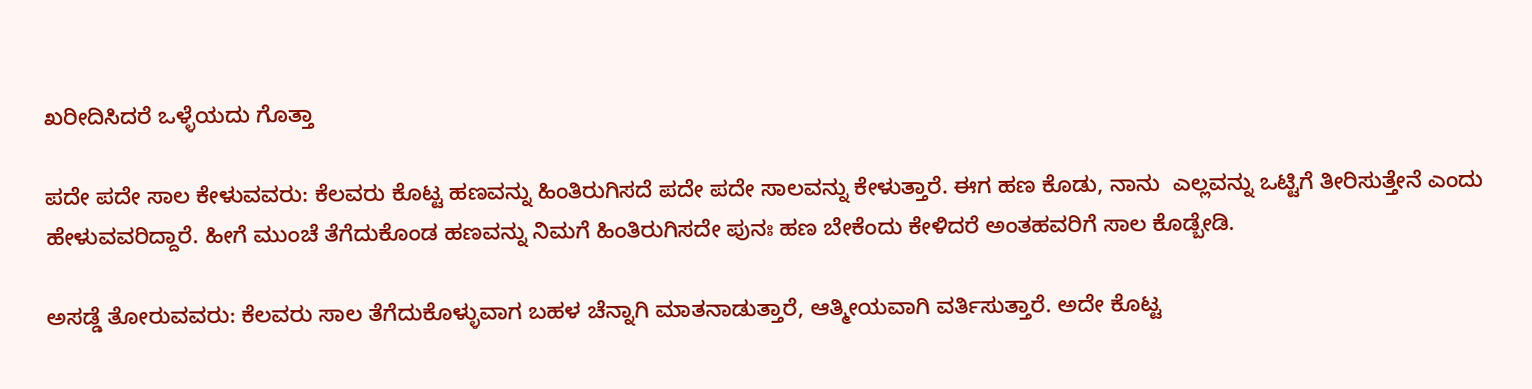ಖರೀದಿಸಿದರೆ ಒಳ್ಳೆಯದು ಗೊತ್ತಾ

ಪದೇ ಪದೇ ಸಾಲ ಕೇಳುವವರು: ಕೆಲವರು ಕೊಟ್ಟ ಹಣವನ್ನು ಹಿಂತಿರುಗಿಸದೆ ಪದೇ ಪದೇ ಸಾಲವನ್ನು ಕೇಳುತ್ತಾರೆ. ಈಗ ಹಣ ಕೊಡು, ನಾನು  ಎಲ್ಲವನ್ನು ಒಟ್ಟಿಗೆ ತೀರಿಸುತ್ತೇನೆ ಎಂದು ಹೇಳುವವರಿದ್ದಾರೆ. ಹೀಗೆ ಮುಂಚೆ ತೆಗೆದುಕೊಂಡ ಹಣವನ್ನು ನಿಮಗೆ ಹಿಂತಿರುಗಿಸದೇ ಪುನಃ ಹಣ ಬೇಕೆಂದು ಕೇಳಿದರೆ ಅಂತಹವರಿಗೆ ಸಾಲ ಕೊಡ್ಬೇಡಿ.

ಅಸಡ್ಡೆ ತೋರುವವರು: ಕೆಲವರು ಸಾಲ ತೆಗೆದುಕೊಳ್ಳುವಾಗ ಬಹಳ ಚೆನ್ನಾಗಿ ಮಾತನಾಡುತ್ತಾರೆ, ಆತ್ಮೀಯವಾಗಿ ವರ್ತಿಸುತ್ತಾರೆ. ಅದೇ ಕೊಟ್ಟ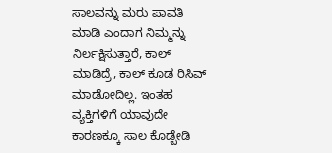ಸಾಲವನ್ನು ಮರು ಪಾವತಿ ಮಾಡಿ ಎಂದಾಗ ನಿಮ್ಮನ್ನು ನಿರ್ಲಕ್ಷಿಸುತ್ತಾರೆ, ಕಾಲ್‌ ಮಾಡಿದ್ರೆ, ಕಾಲ್‌ ಕೂಡ ರಿಸಿವ್‌ ಮಾಡೋದಿಲ್ಲ. ಇಂತಹ ವ್ಯಕ್ತಿಗಳಿಗೆ ಯಾವುದೇ ಕಾರಣಕ್ಕೂ ಸಾಲ ಕೊಡ್ಬೇಡಿ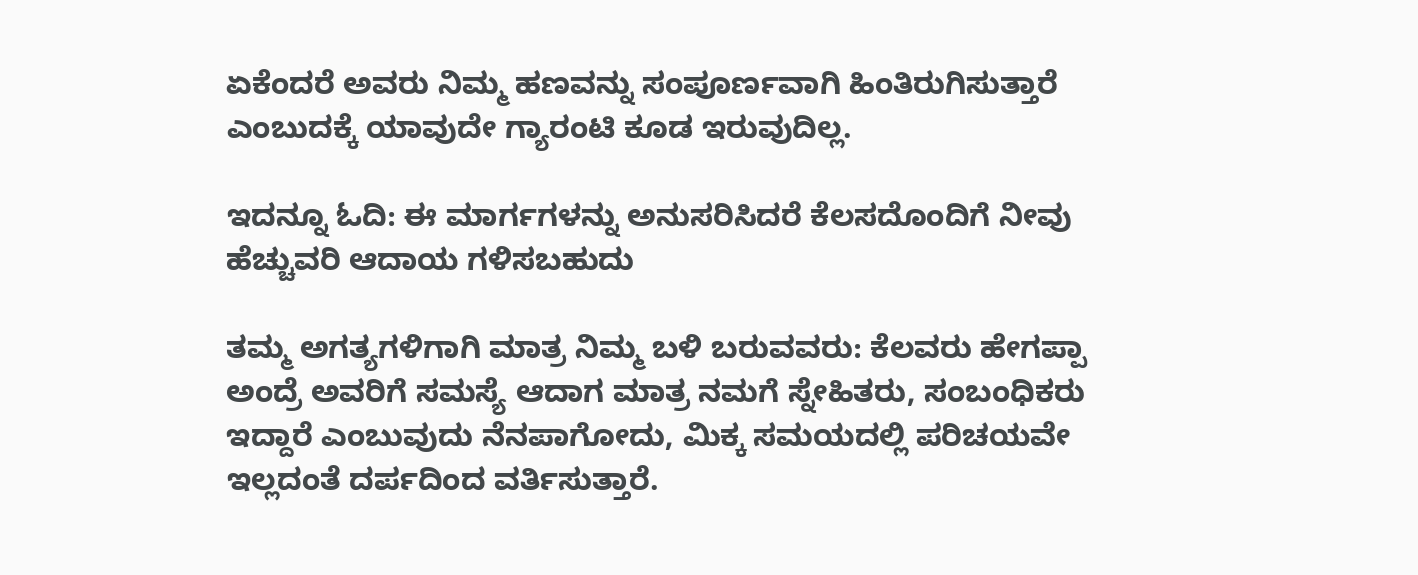ಏಕೆಂದರೆ ಅವರು ನಿಮ್ಮ ಹಣವನ್ನು ಸಂಪೂರ್ಣವಾಗಿ ಹಿಂತಿರುಗಿಸುತ್ತಾರೆ ಎಂಬುದಕ್ಕೆ ಯಾವುದೇ ಗ್ಯಾರಂಟಿ ಕೂಡ ಇರುವುದಿಲ್ಲ.

ಇದನ್ನೂ ಓದಿ: ಈ ಮಾರ್ಗಗಳನ್ನು ಅನುಸರಿಸಿದರೆ ಕೆಲಸದೊಂದಿಗೆ ನೀವು ಹೆಚ್ಚುವರಿ ಆದಾಯ ಗಳಿಸಬಹುದು

ತಮ್ಮ ಅಗತ್ಯಗಳಿಗಾಗಿ ಮಾತ್ರ ನಿಮ್ಮ ಬಳಿ ಬರುವವರು: ಕೆಲವರು ಹೇಗಪ್ಪಾ ಅಂದ್ರೆ ಅವರಿಗೆ ಸಮಸ್ಯೆ ಆದಾಗ ಮಾತ್ರ ನಮಗೆ ಸ್ನೇಹಿತರು, ಸಂಬಂಧಿಕರು ಇದ್ದಾರೆ ಎಂಬುವುದು ನೆನಪಾಗೋದು, ಮಿಕ್ಕ ಸಮಯದಲ್ಲಿ ಪರಿಚಯವೇ ಇಲ್ಲದಂತೆ ದರ್ಪದಿಂದ ವರ್ತಿಸುತ್ತಾರೆ.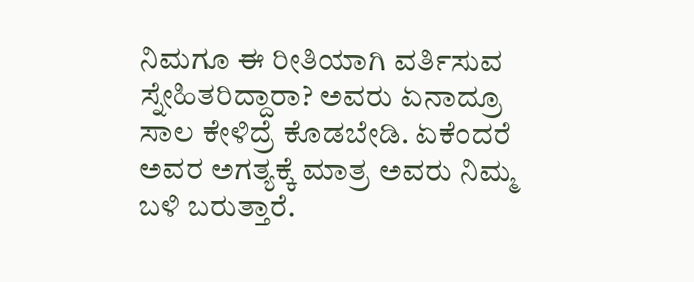ನಿಮಗೂ ಈ ರೀತಿಯಾಗಿ ವರ್ತಿಸುವ ಸ್ನೇಹಿತರಿದ್ದಾರಾ? ಅವರು ಏನಾದ್ರೂ ಸಾಲ ಕೇಳಿದ್ರೆ ಕೊಡಬೇಡಿ. ಏಕೆಂದರೆ ಅವರ ಅಗತ್ಯಕ್ಕೆ ಮಾತ್ರ ಅವರು ನಿಮ್ಮ ಬಳಿ ಬರುತ್ತಾರೆ.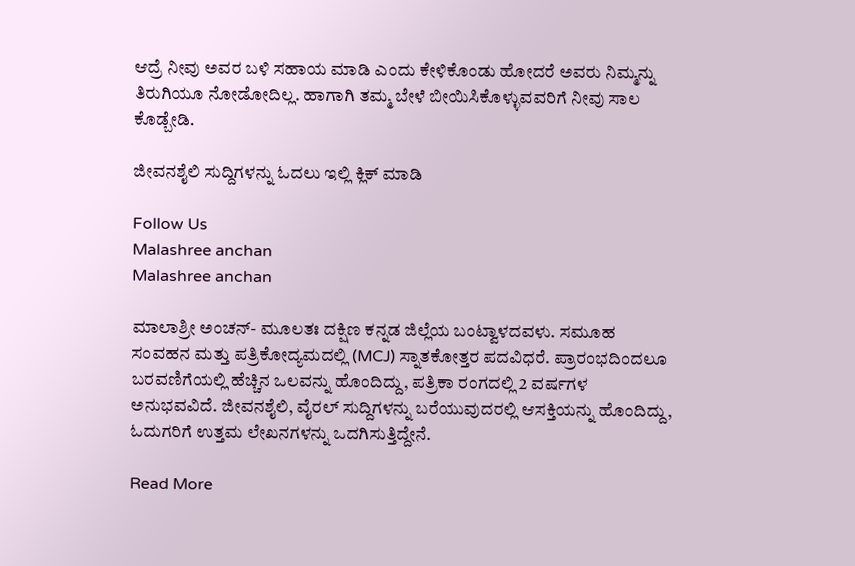ಆದ್ರೆ ನೀವು ಅವರ ಬಳಿ ಸಹಾಯ ಮಾಡಿ ಎಂದು ಕೇಳಿಕೊಂಡು ಹೋದರೆ ಅವರು ನಿಮ್ಮನ್ನು ತಿರುಗಿಯೂ ನೋಡೋದಿಲ್ಲ. ಹಾಗಾಗಿ ತಮ್ಮ ಬೇಳೆ ಬೀಯಿಸಿಕೊಳ್ಳುವವರಿಗೆ ನೀವು ಸಾಲ ಕೊಡ್ಬೇಡಿ.

ಜೀವನಶೈಲಿ ಸುದ್ದಿಗಳನ್ನು ಓದಲು ಇಲ್ಲಿ ಕ್ಲಿಕ್ ಮಾಡಿ

Follow Us
Malashree anchan
Malashree anchan

ಮಾಲಾಶ್ರೀ ಅಂಚನ್- ಮೂಲತಃ ದಕ್ಷಿಣ ಕನ್ನಡ ಜಿಲ್ಲೆಯ ಬಂಟ್ವಾಳದವಳು. ಸಮೂಹ ಸಂವಹನ ಮತ್ತು ಪತ್ರಿಕೋದ್ಯಮದಲ್ಲಿ (MCJ) ಸ್ನಾತಕೋತ್ತರ ಪದವಿಧರೆ. ಪ್ರಾರಂಭದಿಂದಲೂ ಬರವಣಿಗೆಯಲ್ಲಿ ಹೆಚ್ಚಿನ ಒಲವನ್ನು ಹೊಂದಿದ್ದು, ಪತ್ರಿಕಾ ರಂಗದಲ್ಲಿ 2 ವರ್ಷಗಳ ಅನುಭವವಿದೆ. ಜೀವನಶೈಲಿ, ವೈರಲ್ ಸುದ್ದಿಗಳನ್ನು ಬರೆಯುವುದರಲ್ಲಿ ಆಸಕ್ತಿಯನ್ನು ಹೊಂದಿದ್ದು, ಓದುಗರಿಗೆ ಉತ್ತಮ ಲೇಖನಗಳನ್ನು ಒದಗಿಸುತ್ತಿದ್ದೇನೆ.

Read More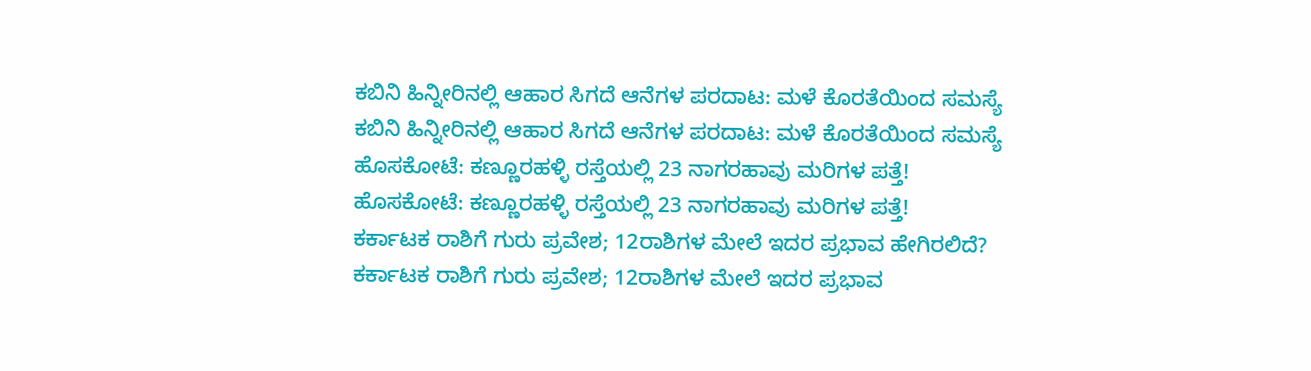ಕಬಿನಿ ಹಿನ್ನೀರಿನಲ್ಲಿ ಆಹಾರ ಸಿಗದೆ ಆನೆಗಳ ಪರದಾಟ: ಮಳೆ ಕೊರತೆಯಿಂದ ಸಮಸ್ಯೆ
ಕಬಿನಿ ಹಿನ್ನೀರಿನಲ್ಲಿ ಆಹಾರ ಸಿಗದೆ ಆನೆಗಳ ಪರದಾಟ: ಮಳೆ ಕೊರತೆಯಿಂದ ಸಮಸ್ಯೆ
ಹೊಸಕೋಟೆ: ಕಣ್ಣೂರಹಳ್ಳಿ ರಸ್ತೆಯಲ್ಲಿ 23 ನಾಗರಹಾವು ಮರಿಗಳ ಪತ್ತೆ!
ಹೊಸಕೋಟೆ: ಕಣ್ಣೂರಹಳ್ಳಿ ರಸ್ತೆಯಲ್ಲಿ 23 ನಾಗರಹಾವು ಮರಿಗಳ ಪತ್ತೆ!
ಕರ್ಕಾಟಕ ರಾಶಿಗೆ ಗುರು ಪ್ರವೇಶ; 12ರಾಶಿಗಳ ಮೇಲೆ ಇದರ ಪ್ರಭಾವ ಹೇಗಿರಲಿದೆ?
ಕರ್ಕಾಟಕ ರಾಶಿಗೆ ಗುರು ಪ್ರವೇಶ; 12ರಾಶಿಗಳ ಮೇಲೆ ಇದರ ಪ್ರಭಾವ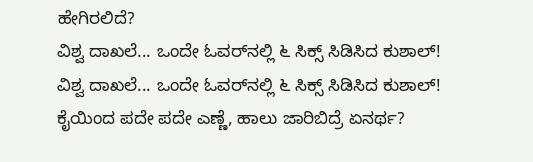ಹೇಗಿರಲಿದೆ?
ವಿಶ್ವ ದಾಖಲೆ... ಒಂದೇ ಓವರ್‌ನಲ್ಲಿ ೬ ಸಿಕ್ಸ್ ಸಿಡಿಸಿದ ಕುಶಾಲ್!
ವಿಶ್ವ ದಾಖಲೆ... ಒಂದೇ ಓವರ್‌ನಲ್ಲಿ ೬ ಸಿಕ್ಸ್ ಸಿಡಿಸಿದ ಕುಶಾಲ್!
ಕೈಯಿಂದ ಪದೇ ಪದೇ ಎಣ್ಣೆ, ಹಾಲು ಜಾರಿಬಿದ್ರೆ ಏನರ್ಥ?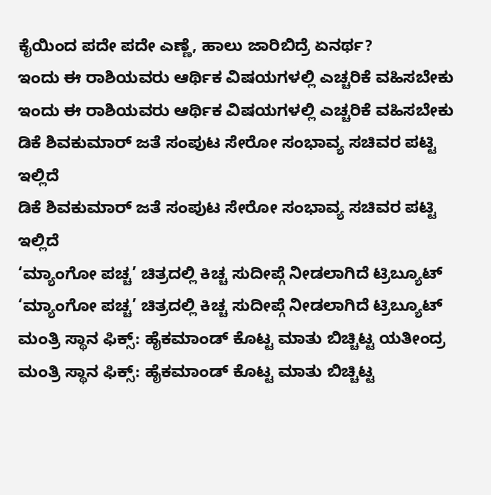ಕೈಯಿಂದ ಪದೇ ಪದೇ ಎಣ್ಣೆ, ಹಾಲು ಜಾರಿಬಿದ್ರೆ ಏನರ್ಥ?
ಇಂದು ಈ ರಾಶಿಯವರು ಆರ್ಥಿಕ ವಿಷಯಗಳಲ್ಲಿ ಎಚ್ಚರಿಕೆ ವಹಿಸಬೇಕು
ಇಂದು ಈ ರಾಶಿಯವರು ಆರ್ಥಿಕ ವಿಷಯಗಳಲ್ಲಿ ಎಚ್ಚರಿಕೆ ವಹಿಸಬೇಕು
ಡಿಕೆ ಶಿವಕುಮಾರ್ ಜತೆ ಸಂಪುಟ ಸೇರೋ ಸಂಭಾವ್ಯ ಸಚಿವರ ಪಟ್ಟಿ ಇಲ್ಲಿದೆ
ಡಿಕೆ ಶಿವಕುಮಾರ್ ಜತೆ ಸಂಪುಟ ಸೇರೋ ಸಂಭಾವ್ಯ ಸಚಿವರ ಪಟ್ಟಿ ಇಲ್ಲಿದೆ
‘ಮ್ಯಾಂಗೋ ಪಚ್ಚ’ ಚಿತ್ರದಲ್ಲಿ ಕಿಚ್ಚ ಸುದೀಪ್ಗೆ ನೀಡಲಾಗಿದೆ ಟ್ರಿಬ್ಯೂಟ್
‘ಮ್ಯಾಂಗೋ ಪಚ್ಚ’ ಚಿತ್ರದಲ್ಲಿ ಕಿಚ್ಚ ಸುದೀಪ್ಗೆ ನೀಡಲಾಗಿದೆ ಟ್ರಿಬ್ಯೂಟ್
ಮಂತ್ರಿ ಸ್ಥಾನ ಫಿಕ್ಸ್: ಹೈಕಮಾಂಡ್ ಕೊಟ್ಟ ಮಾತು ಬಿಚ್ಚಿಟ್ಟ ಯತೀಂದ್ರ
ಮಂತ್ರಿ ಸ್ಥಾನ ಫಿಕ್ಸ್: ಹೈಕಮಾಂಡ್ ಕೊಟ್ಟ ಮಾತು ಬಿಚ್ಚಿಟ್ಟ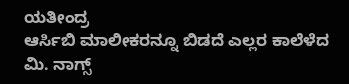ಯತೀಂದ್ರ
ಆರ್ಸಿಬಿ ಮಾಲೀಕರನ್ನೂ ಬಿಡದೆ ಎಲ್ಲರ ಕಾಲೆಳೆದ ಮಿ. ನಾಗ್ಸ್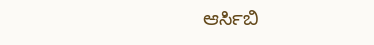ಆರ್ಸಿಬಿ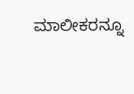ಮಾಲೀಕರನ್ನೂ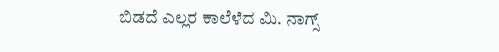ಬಿಡದೆ ಎಲ್ಲರ ಕಾಲೆಳೆದ ಮಿ. ನಾಗ್ಸ್